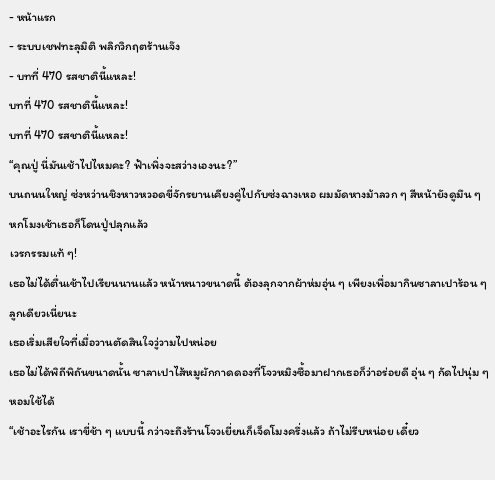- หน้าแรก
- ระบบเชฟทะลุมิติ พลิกวิกฤตร้านเจ๊ง
- บทที่ 470 รสชาตินี้แหละ!
บทที่ 470 รสชาตินี้แหละ!
บทที่ 470 รสชาตินี้แหละ!
“คุณปู่ นี่มันเช้าไปไหมคะ? ฟ้าเพิ่งจะสว่างเองนะ?”
บนถนนใหญ่ ซ่งหว่านชิงหาวหวอดขี่จักรยานเคียงคู่ไปกับซ่งฉางเหอ ผมมัดหางม้าลวก ๆ สีหน้ายังดูมึน ๆ
หกโมงเช้าเธอก็โดนปู่ปลุกแล้ว
เวรกรรมแท้ ๆ!
เธอไม่ได้ตื่นเช้าไปเรียนนานแล้ว หน้าหนาวขนาดนี้ ต้องลุกจากผ้าห่มอุ่น ๆ เพียงเพื่อมากินซาลาเปาร้อน ๆ ลูกเดียวเนี่ยนะ
เธอเริ่มเสียใจที่เมื่อวานตัดสินใจวู่วามไปหน่อย
เธอไม่ได้พิถีพิถันขนาดนั้น ซาลาเปาไส้หมูผักกาดดองที่โจวหมิงซื้อมาฝากเธอก็ว่าอร่อยดี อุ่น ๆ กัดไปนุ่ม ๆ หอมใช้ได้
“เช้าอะไรกัน เราขี่ช้า ๆ แบบนี้ กว่าจะถึงร้านโจวเยี่ยนก็เจ็ดโมงครึ่งแล้ว ถ้าไม่รีบหน่อย เดี๋ยว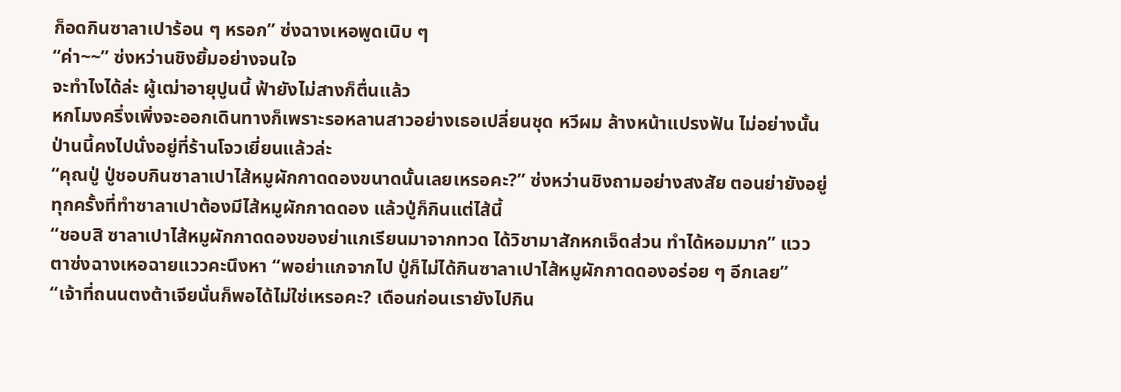ก็อดกินซาลาเปาร้อน ๆ หรอก” ซ่งฉางเหอพูดเนิบ ๆ
“ค่า~~” ซ่งหว่านชิงยิ้มอย่างจนใจ
จะทำไงได้ล่ะ ผู้เฒ่าอายุปูนนี้ ฟ้ายังไม่สางก็ตื่นแล้ว
หกโมงครึ่งเพิ่งจะออกเดินทางก็เพราะรอหลานสาวอย่างเธอเปลี่ยนชุด หวีผม ล้างหน้าแปรงฟัน ไม่อย่างนั้นป่านนี้คงไปนั่งอยู่ที่ร้านโจวเยี่ยนแล้วล่ะ
“คุณปู่ ปู่ชอบกินซาลาเปาไส้หมูผักกาดดองขนาดนั้นเลยเหรอคะ?” ซ่งหว่านชิงถามอย่างสงสัย ตอนย่ายังอยู่ ทุกครั้งที่ทำซาลาเปาต้องมีไส้หมูผักกาดดอง แล้วปู่ก็กินแต่ไส้นี้
“ชอบสิ ซาลาเปาไส้หมูผักกาดดองของย่าแกเรียนมาจากทวด ได้วิชามาสักหกเจ็ดส่วน ทำได้หอมมาก” แววตาซ่งฉางเหอฉายแววคะนึงหา “พอย่าแกจากไป ปู่ก็ไม่ได้กินซาลาเปาไส้หมูผักกาดดองอร่อย ๆ อีกเลย”
“เจ้าที่ถนนตงต้าเจียนั่นก็พอได้ไม่ใช่เหรอคะ? เดือนก่อนเรายังไปกิน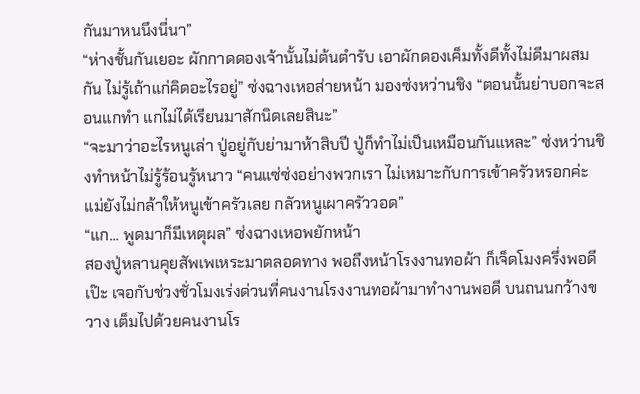กันมาหนนึงนี่นา”
“ห่างชั้นกันเยอะ ผักกาดดองเจ้านั้นไม่ต้นตำรับ เอาผักดองเค็มทั้งดีทั้งไม่ดีมาผสมกัน ไม่รู้เถ้าแก่คิดอะไรอยู่” ซ่งฉางเหอส่ายหน้า มองซ่งหว่านชิง “ตอนนั้นย่าบอกจะสอนแกทำ แกไม่ได้เรียนมาสักนิดเลยสินะ”
“จะมาว่าอะไรหนูเล่า ปู่อยู่กับย่ามาห้าสิบปี ปู่ก็ทำไม่เป็นเหมือนกันแหละ” ซ่งหว่านชิงทำหน้าไม่รู้ร้อนรู้หนาว “คนแซ่ซ่งอย่างพวกเรา ไม่เหมาะกับการเข้าครัวหรอกค่ะ แม่ยังไม่กล้าให้หนูเข้าครัวเลย กลัวหนูเผาครัววอด”
“แก... พูดมาก็มีเหตุผล” ซ่งฉางเหอพยักหน้า
สองปู่หลานคุยสัพเพเหระมาตลอดทาง พอถึงหน้าโรงงานทอผ้า ก็เจ็ดโมงครึ่งพอดีเป๊ะ เจอกับช่วงชั่วโมงเร่งด่วนที่คนงานโรงงานทอผ้ามาทำงานพอดี บนถนนกว้างขวาง เต็มไปด้วยคนงานโร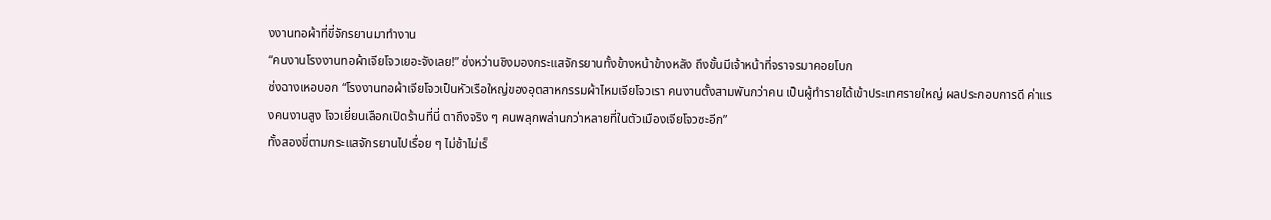งงานทอผ้าที่ขี่จักรยานมาทำงาน
“คนงานโรงงานทอผ้าเจียโจวเยอะจังเลย!” ซ่งหว่านชิงมองกระแสจักรยานทั้งข้างหน้าข้างหลัง ถึงขั้นมีเจ้าหน้าที่จราจรมาคอยโบก
ซ่งฉางเหอบอก “โรงงานทอผ้าเจียโจวเป็นหัวเรือใหญ่ของอุตสาหกรรมผ้าไหมเจียโจวเรา คนงานตั้งสามพันกว่าคน เป็นผู้ทำรายได้เข้าประเทศรายใหญ่ ผลประกอบการดี ค่าแรงคนงานสูง โจวเยี่ยนเลือกเปิดร้านที่นี่ ตาถึงจริง ๆ คนพลุกพล่านกว่าหลายที่ในตัวเมืองเจียโจวซะอีก”
ทั้งสองขี่ตามกระแสจักรยานไปเรื่อย ๆ ไม่ช้าไม่เร็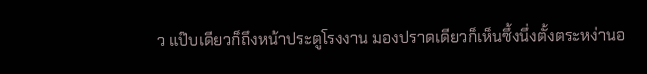ว แป๊บเดียวก็ถึงหน้าประตูโรงงาน มองปราดเดียวก็เห็นซึ้งนึ่งตั้งตระหง่านอ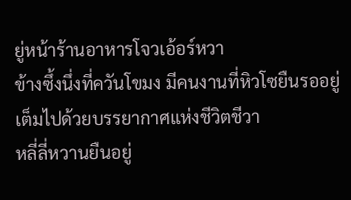ยู่หน้าร้านอาหารโจวเอ้อร์หวา
ข้างซึ้งนึ่งที่ควันโขมง มีคนงานที่หิวโซยืนรออยู่ เต็มไปด้วยบรรยากาศแห่งชีวิตชีวา
หลี่ลี่หวานยืนอยู่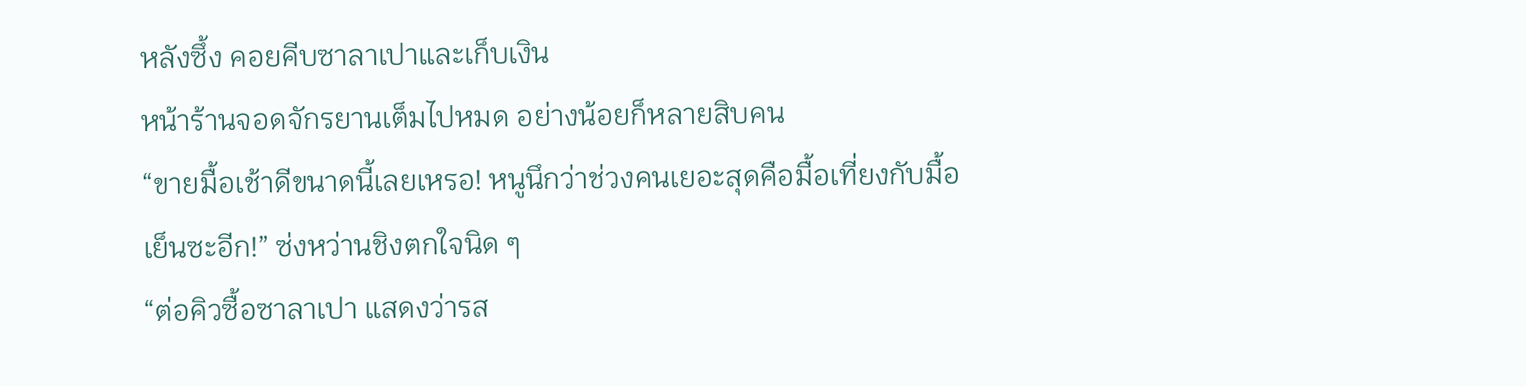หลังซึ้ง คอยคีบซาลาเปาและเก็บเงิน
หน้าร้านจอดจักรยานเต็มไปหมด อย่างน้อยก็หลายสิบคน
“ขายมื้อเช้าดีขนาดนี้เลยเหรอ! หนูนึกว่าช่วงคนเยอะสุดคือมื้อเที่ยงกับมื้อเย็นซะอีก!” ซ่งหว่านชิงตกใจนิด ๆ
“ต่อคิวซื้อซาลาเปา แสดงว่ารส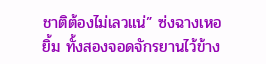ชาติต้องไม่เลวแน่” ซ่งฉางเหอยิ้ม ทั้งสองจอดจักรยานไว้ข้าง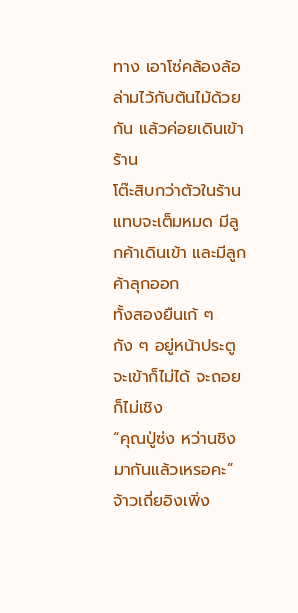ทาง เอาโซ่คล้องล้อล่ามไว้กับต้นไม้ด้วยกัน แล้วค่อยเดินเข้าร้าน
โต๊ะสิบกว่าตัวในร้านแทบจะเต็มหมด มีลูกค้าเดินเข้า และมีลูกค้าลุกออก
ทั้งสองยืนเก้ ๆ กัง ๆ อยู่หน้าประตู จะเข้าก็ไม่ได้ จะถอยก็ไม่เชิง
“คุณปู่ซ่ง หว่านชิง มากันแล้วเหรอคะ” จ้าวเถี่ยอิงเพิ่ง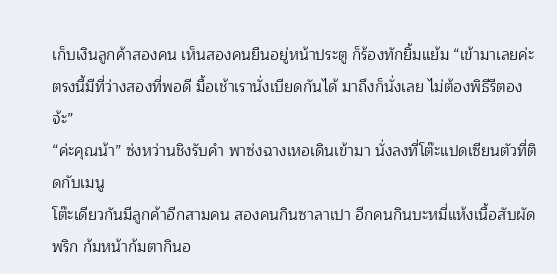เก็บเงินลูกค้าสองคน เห็นสองคนยืนอยู่หน้าประตู ก็ร้องทักยิ้มแย้ม “เข้ามาเลยค่ะ ตรงนี้มีที่ว่างสองที่พอดี มื้อเช้าเรานั่งเบียดกันได้ มาถึงก็นั่งเลย ไม่ต้องพิธีรีตองจ้ะ”
“ค่ะคุณน้า” ซ่งหว่านชิงรับคำ พาซ่งฉางเหอเดินเข้ามา นั่งลงที่โต๊ะแปดเซียนตัวที่ติดกับเมนู
โต๊ะเดียวกันมีลูกค้าอีกสามคน สองคนกินซาลาเปา อีกคนกินบะหมี่แห้งเนื้อสับผัดพริก ก้มหน้าก้มตากินอ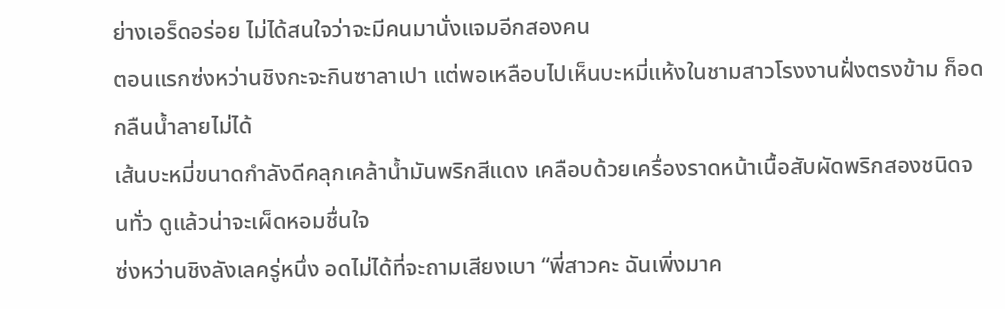ย่างเอร็ดอร่อย ไม่ได้สนใจว่าจะมีคนมานั่งแจมอีกสองคน
ตอนแรกซ่งหว่านชิงกะจะกินซาลาเปา แต่พอเหลือบไปเห็นบะหมี่แห้งในชามสาวโรงงานฝั่งตรงข้าม ก็อดกลืนน้ำลายไม่ได้
เส้นบะหมี่ขนาดกำลังดีคลุกเคล้าน้ำมันพริกสีแดง เคลือบด้วยเครื่องราดหน้าเนื้อสับผัดพริกสองชนิดจนทั่ว ดูแล้วน่าจะเผ็ดหอมชื่นใจ
ซ่งหว่านชิงลังเลครู่หนึ่ง อดไม่ได้ที่จะถามเสียงเบา “พี่สาวคะ ฉันเพิ่งมาค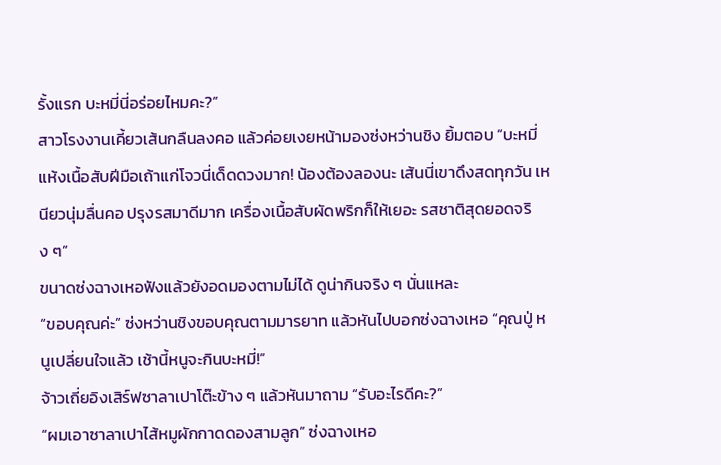รั้งแรก บะหมี่นี่อร่อยไหมคะ?”
สาวโรงงานเคี้ยวเส้นกลืนลงคอ แล้วค่อยเงยหน้ามองซ่งหว่านชิง ยิ้มตอบ “บะหมี่แห้งเนื้อสับฝีมือเถ้าแก่โจวนี่เด็ดดวงมาก! น้องต้องลองนะ เส้นนี่เขาดึงสดทุกวัน เหนียวนุ่มลื่นคอ ปรุงรสมาดีมาก เครื่องเนื้อสับผัดพริกก็ให้เยอะ รสชาติสุดยอดจริง ๆ”
ขนาดซ่งฉางเหอฟังแล้วยังอดมองตามไม่ได้ ดูน่ากินจริง ๆ นั่นแหละ
“ขอบคุณค่ะ” ซ่งหว่านชิงขอบคุณตามมารยาท แล้วหันไปบอกซ่งฉางเหอ “คุณปู่ หนูเปลี่ยนใจแล้ว เช้านี้หนูจะกินบะหมี่!”
จ้าวเถี่ยอิงเสิร์ฟซาลาเปาโต๊ะข้าง ๆ แล้วหันมาถาม “รับอะไรดีคะ?”
“ผมเอาซาลาเปาไส้หมูผักกาดดองสามลูก” ซ่งฉางเหอ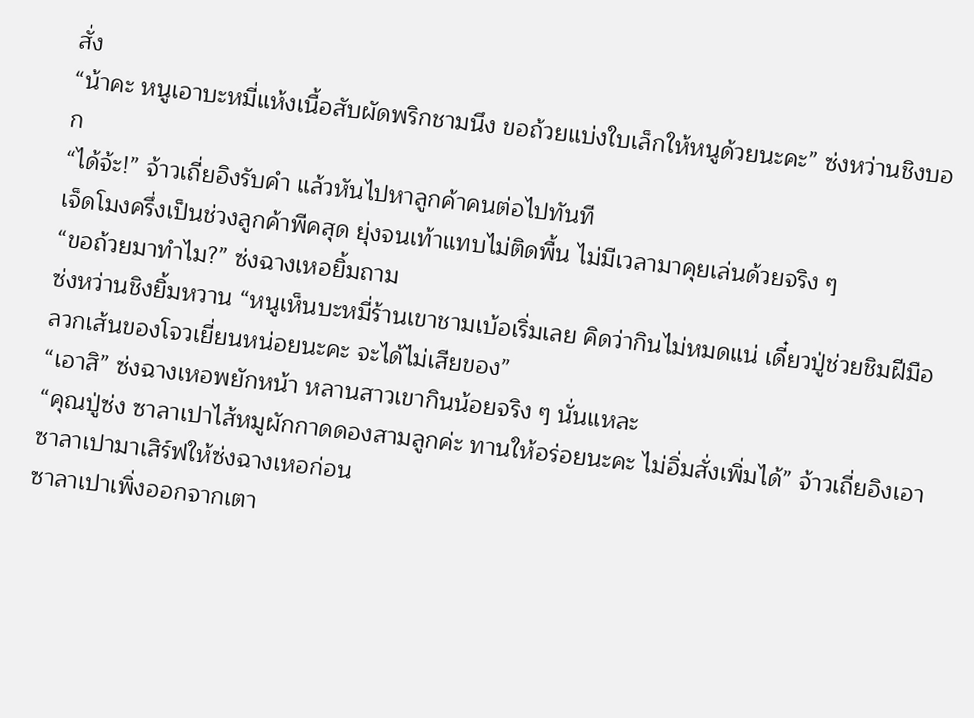สั่ง
“น้าคะ หนูเอาบะหมี่แห้งเนื้อสับผัดพริกชามนึง ขอถ้วยแบ่งใบเล็กให้หนูด้วยนะคะ” ซ่งหว่านชิงบอก
“ได้จ้ะ!” จ้าวเถี่ยอิงรับคำ แล้วหันไปหาลูกค้าคนต่อไปทันที
เจ็ดโมงครึ่งเป็นช่วงลูกค้าพีคสุด ยุ่งจนเท้าแทบไม่ติดพื้น ไม่มีเวลามาคุยเล่นด้วยจริง ๆ
“ขอถ้วยมาทำไม?” ซ่งฉางเหอยิ้มถาม
ซ่งหว่านชิงยิ้มหวาน “หนูเห็นบะหมี่ร้านเขาชามเบ้อเริ่มเลย คิดว่ากินไม่หมดแน่ เดี๋ยวปู่ช่วยชิมฝีมือลวกเส้นของโจวเยี่ยนหน่อยนะคะ จะได้ไม่เสียของ”
“เอาสิ” ซ่งฉางเหอพยักหน้า หลานสาวเขากินน้อยจริง ๆ นั่นแหละ
“คุณปู่ซ่ง ซาลาเปาไส้หมูผักกาดดองสามลูกค่ะ ทานให้อร่อยนะคะ ไม่อิ่มสั่งเพิ่มได้” จ้าวเถี่ยอิงเอาซาลาเปามาเสิร์ฟให้ซ่งฉางเหอก่อน
ซาลาเปาเพิ่งออกจากเตา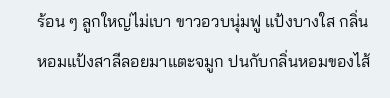ร้อน ๆ ลูกใหญ่ไม่เบา ขาวอวบนุ่มฟู แป้งบางใส กลิ่นหอมแป้งสาลีลอยมาแตะจมูก ปนกับกลิ่นหอมของไส้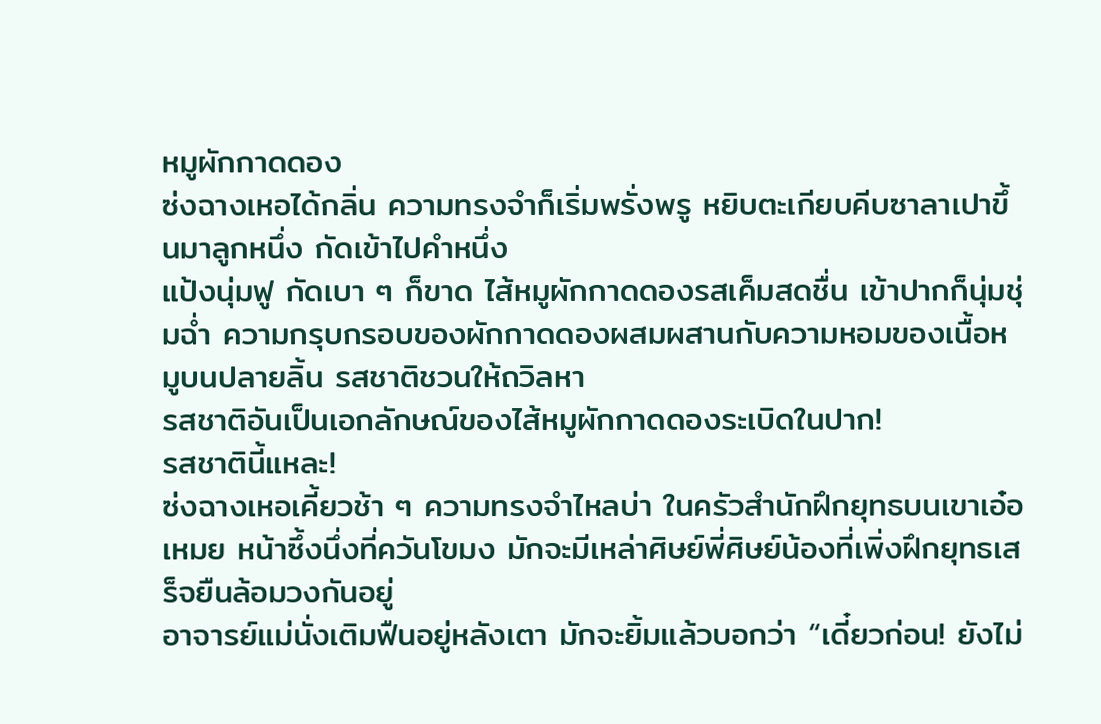หมูผักกาดดอง
ซ่งฉางเหอได้กลิ่น ความทรงจำก็เริ่มพรั่งพรู หยิบตะเกียบคีบซาลาเปาขึ้นมาลูกหนึ่ง กัดเข้าไปคำหนึ่ง
แป้งนุ่มฟู กัดเบา ๆ ก็ขาด ไส้หมูผักกาดดองรสเค็มสดชื่น เข้าปากก็นุ่มชุ่มฉ่ำ ความกรุบกรอบของผักกาดดองผสมผสานกับความหอมของเนื้อหมูบนปลายลิ้น รสชาติชวนให้ถวิลหา
รสชาติอันเป็นเอกลักษณ์ของไส้หมูผักกาดดองระเบิดในปาก!
รสชาตินี้แหละ!
ซ่งฉางเหอเคี้ยวช้า ๆ ความทรงจำไหลบ่า ในครัวสำนักฝึกยุทธบนเขาเอ๋อเหมย หน้าซึ้งนึ่งที่ควันโขมง มักจะมีเหล่าศิษย์พี่ศิษย์น้องที่เพิ่งฝึกยุทธเสร็จยืนล้อมวงกันอยู่
อาจารย์แม่นั่งเติมฟืนอยู่หลังเตา มักจะยิ้มแล้วบอกว่า “เดี๋ยวก่อน! ยังไม่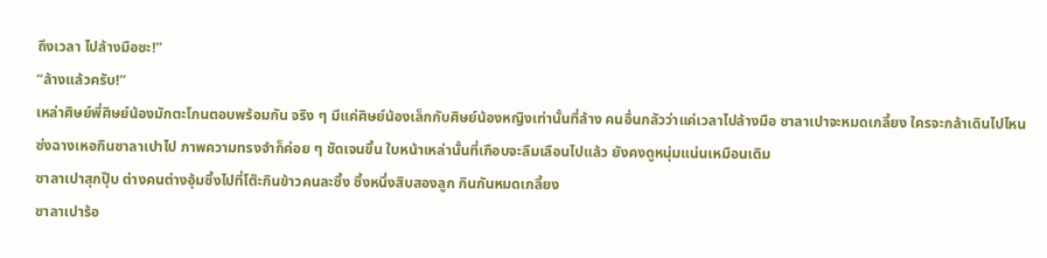ถึงเวลา ไปล้างมือซะ!”
“ล้างแล้วครับ!”
เหล่าศิษย์พี่ศิษย์น้องมักตะโกนตอบพร้อมกัน จริง ๆ มีแค่ศิษย์น้องเล็กกับศิษย์น้องหญิงเท่านั้นที่ล้าง คนอื่นกลัวว่าแค่เวลาไปล้างมือ ซาลาเปาจะหมดเกลี้ยง ใครจะกล้าเดินไปไหน
ซ่งฉางเหอกินซาลาเปาไป ภาพความทรงจำก็ค่อย ๆ ชัดเจนขึ้น ใบหน้าเหล่านั้นที่เกือบจะลืมเลือนไปแล้ว ยังคงดูหนุ่มแน่นเหมือนเดิม
ซาลาเปาสุกปุ๊บ ต่างคนต่างอุ้มซึ้งไปที่โต๊ะกินข้าวคนละซึ้ง ซึ้งหนึ่งสิบสองลูก กินกันหมดเกลี้ยง
ซาลาเปาร้อ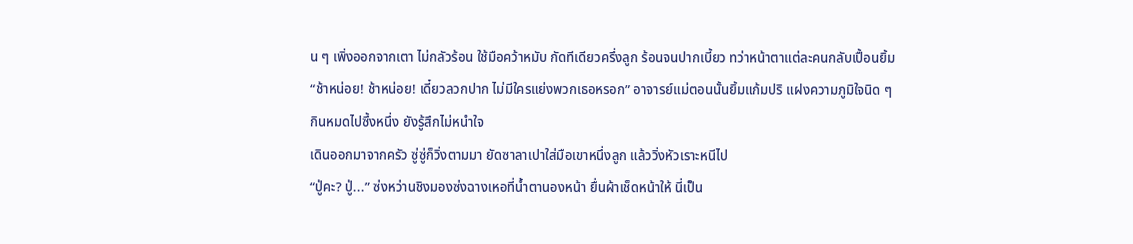น ๆ เพิ่งออกจากเตา ไม่กลัวร้อน ใช้มือคว้าหมับ กัดทีเดียวครึ่งลูก ร้อนจนปากเบี้ยว ทว่าหน้าตาแต่ละคนกลับเปื้อนยิ้ม
“ช้าหน่อย! ช้าหน่อย! เดี๋ยวลวกปาก ไม่มีใครแย่งพวกเธอหรอก” อาจารย์แม่ตอนนั้นยิ้มแก้มปริ แฝงความภูมิใจนิด ๆ
กินหมดไปซึ้งหนึ่ง ยังรู้สึกไม่หนำใจ
เดินออกมาจากครัว ซู่ซู่ก็วิ่งตามมา ยัดซาลาเปาใส่มือเขาหนึ่งลูก แล้ววิ่งหัวเราะหนีไป
“ปู่คะ? ปู่...” ซ่งหว่านชิงมองซ่งฉางเหอที่น้ำตานองหน้า ยื่นผ้าเช็ดหน้าให้ นี่เป็น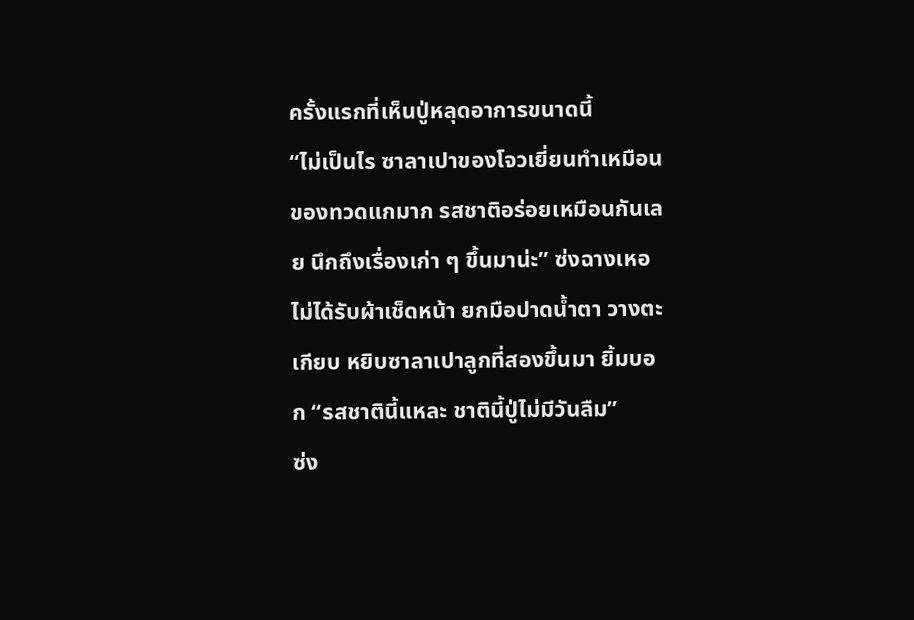ครั้งแรกที่เห็นปู่หลุดอาการขนาดนี้
“ไม่เป็นไร ซาลาเปาของโจวเยี่ยนทำเหมือนของทวดแกมาก รสชาติอร่อยเหมือนกันเลย นึกถึงเรื่องเก่า ๆ ขึ้นมาน่ะ” ซ่งฉางเหอไม่ได้รับผ้าเช็ดหน้า ยกมือปาดน้ำตา วางตะเกียบ หยิบซาลาเปาลูกที่สองขึ้นมา ยิ้มบอก “รสชาตินี้แหละ ชาตินี้ปู่ไม่มีวันลืม”
ซ่ง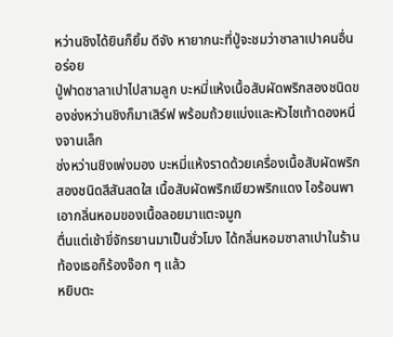หว่านชิงได้ยินก็ยิ้ม ดีจัง หายากนะที่ปู่จะชมว่าซาลาเปาคนอื่นอร่อย
ปู่ฟาดซาลาเปาไปสามลูก บะหมี่แห้งเนื้อสับผัดพริกสองชนิดของซ่งหว่านชิงก็มาเสิร์ฟ พร้อมถ้วยแบ่งและหัวไชเท้าดองหนึ่งจานเล็ก
ซ่งหว่านชิงเพ่งมอง บะหมี่แห้งราดด้วยเครื่องเนื้อสับผัดพริกสองชนิดสีสันสดใส เนื้อสับผัดพริกเขียวพริกแดง ไอร้อนพาเอากลิ่นหอมของเนื้อลอยมาแตะจมูก
ตื่นแต่เช้าขี่จักรยานมาเป็นชั่วโมง ได้กลิ่นหอมซาลาเปาในร้าน ท้องเธอก็ร้องจ๊อก ๆ แล้ว
หยิบตะ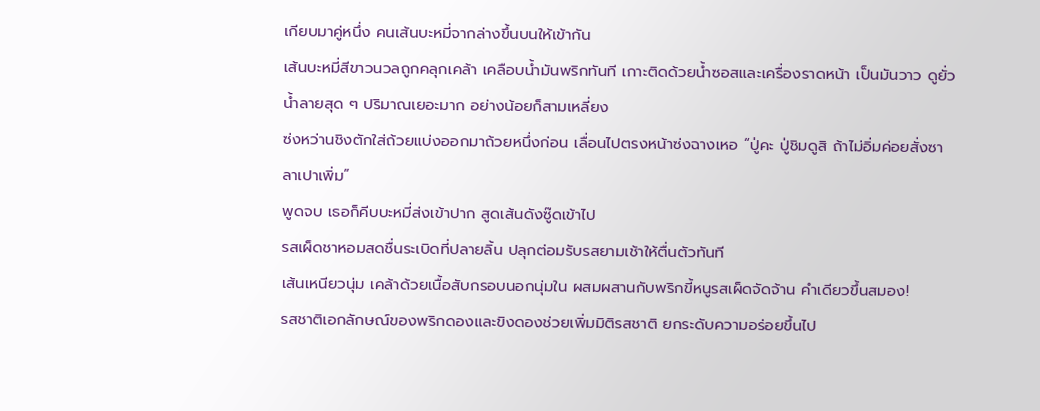เกียบมาคู่หนึ่ง คนเส้นบะหมี่จากล่างขึ้นบนให้เข้ากัน
เส้นบะหมี่สีขาวนวลถูกคลุกเคล้า เคลือบน้ำมันพริกทันที เกาะติดด้วยน้ำซอสและเครื่องราดหน้า เป็นมันวาว ดูยั่วน้ำลายสุด ๆ ปริมาณเยอะมาก อย่างน้อยก็สามเหลี่ยง
ซ่งหว่านชิงตักใส่ถ้วยแบ่งออกมาถ้วยหนึ่งก่อน เลื่อนไปตรงหน้าซ่งฉางเหอ “ปู่คะ ปู่ชิมดูสิ ถ้าไม่อิ่มค่อยสั่งซาลาเปาเพิ่ม”
พูดจบ เธอก็คีบบะหมี่ส่งเข้าปาก สูดเส้นดังซู๊ดเข้าไป
รสเผ็ดชาหอมสดชื่นระเบิดที่ปลายลิ้น ปลุกต่อมรับรสยามเช้าให้ตื่นตัวทันที
เส้นเหนียวนุ่ม เคล้าด้วยเนื้อสับกรอบนอกนุ่มใน ผสมผสานกับพริกขี้หนูรสเผ็ดจัดจ้าน คำเดียวขึ้นสมอง!
รสชาติเอกลักษณ์ของพริกดองและขิงดองช่วยเพิ่มมิติรสชาติ ยกระดับความอร่อยขึ้นไป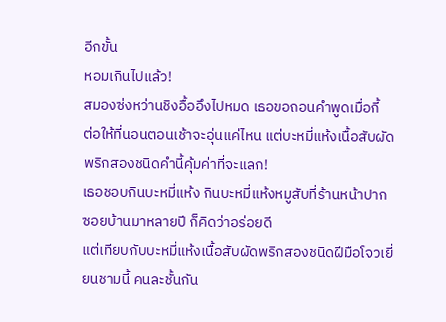อีกขั้น
หอมเกินไปแล้ว!
สมองซ่งหว่านชิงอื้ออึงไปหมด เธอขอถอนคำพูดเมื่อกี้
ต่อให้ที่นอนตอนเช้าจะอุ่นแค่ไหน แต่บะหมี่แห้งเนื้อสับผัดพริกสองชนิดคำนี้คุ้มค่าที่จะแลก!
เธอชอบกินบะหมี่แห้ง กินบะหมี่แห้งหมูสับที่ร้านหน้าปากซอยบ้านมาหลายปี ก็คิดว่าอร่อยดี
แต่เทียบกับบะหมี่แห้งเนื้อสับผัดพริกสองชนิดฝีมือโจวเยี่ยนชามนี้ คนละชั้นกัน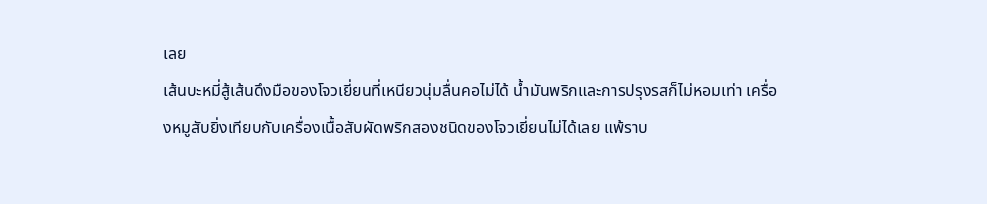เลย
เส้นบะหมี่สู้เส้นดึงมือของโจวเยี่ยนที่เหนียวนุ่มลื่นคอไม่ได้ น้ำมันพริกและการปรุงรสก็ไม่หอมเท่า เครื่องหมูสับยิ่งเทียบกับเครื่องเนื้อสับผัดพริกสองชนิดของโจวเยี่ยนไม่ได้เลย แพ้ราบ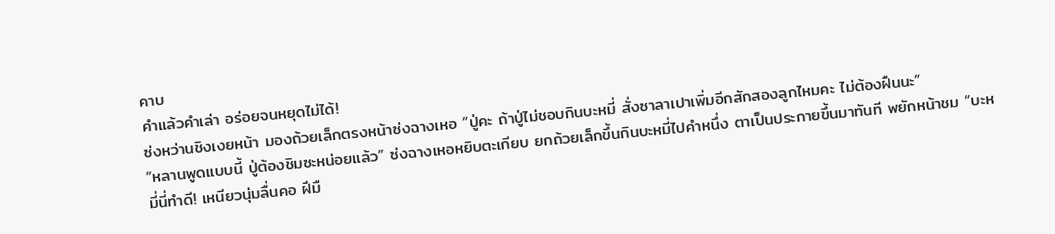คาบ
คำแล้วคำเล่า อร่อยจนหยุดไม่ได้!
ซ่งหว่านชิงเงยหน้า มองถ้วยเล็กตรงหน้าซ่งฉางเหอ “ปู่คะ ถ้าปู่ไม่ชอบกินบะหมี่ สั่งซาลาเปาเพิ่มอีกสักสองลูกไหมคะ ไม่ต้องฝืนนะ”
“หลานพูดแบบนี้ ปู่ต้องชิมซะหน่อยแล้ว” ซ่งฉางเหอหยิบตะเกียบ ยกถ้วยเล็กขึ้นกินบะหมี่ไปคำหนึ่ง ตาเป็นประกายขึ้นมาทันที พยักหน้าชม “บะหมี่นี่ทำดี! เหนียวนุ่มลื่นคอ ฝีมื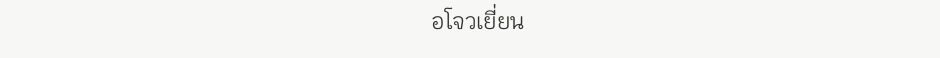อโจวเยี่ยน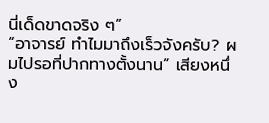นี่เด็ดขาดจริง ๆ”
“อาจารย์ ทำไมมาถึงเร็วจังครับ? ผมไปรอที่ปากทางตั้งนาน” เสียงหนึ่ง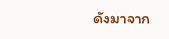ดังมาจาก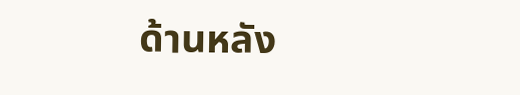ด้านหลัง